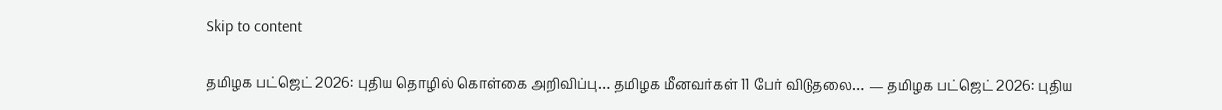Skip to content

தமிழக பட்ஜெட் 2026: புதிய தொழில் கொள்கை அறிவிப்பு… தமிழக மீனவர்கள் 11 பேர் விடுதலை… — தமிழக பட்ஜெட் 2026: புதிய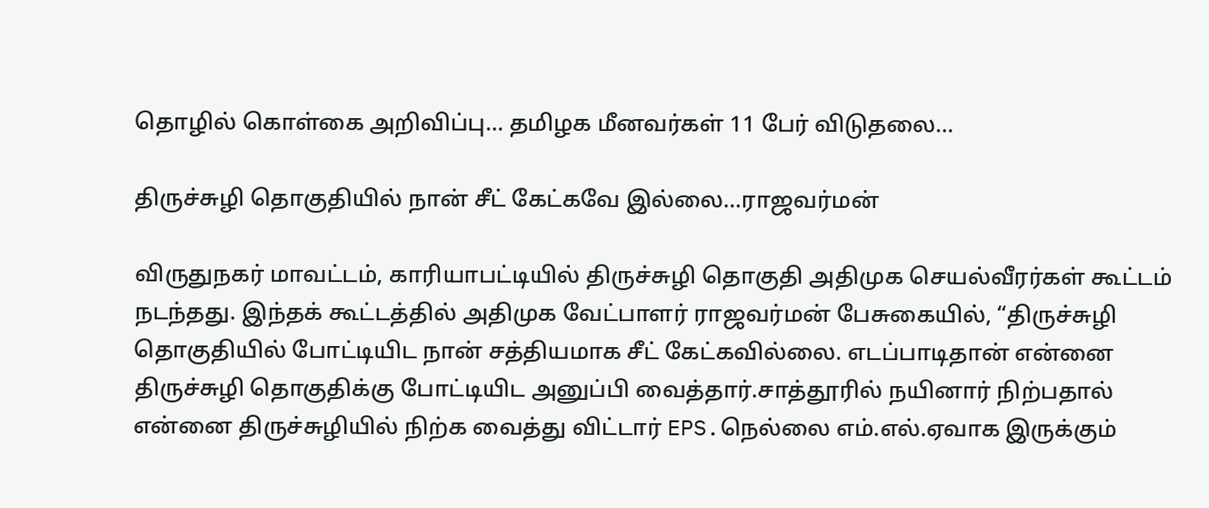தொழில் கொள்கை அறிவிப்பு… தமிழக மீனவர்கள் 11 பேர் விடுதலை…

திருச்சுழி தொகுதியில் நான் சீட் கேட்கவே இல்லை…ராஜவர்மன்

விருதுநகர் மாவட்டம், காரியாபட்டியில் திருச்சுழி தொகுதி அதிமுக செயல்வீரர்கள் கூட்டம் நடந்தது. இந்தக் கூட்டத்தில் அதிமுக வேட்பாளர் ராஜவர்மன் பேசுகையில், “திருச்சுழி தொகுதியில் போட்டியிட நான் சத்தியமாக சீட் கேட்கவில்லை. எடப்பாடிதான் என்னை திருச்சுழி தொகுதிக்கு போட்டியிட அனுப்பி வைத்தார்.சாத்தூரில் நயினார் நிற்பதால் என்னை திருச்சுழியில் நிற்க வைத்து விட்டார் EPS.நெல்லை எம்.எல்.ஏவாக இருக்கும்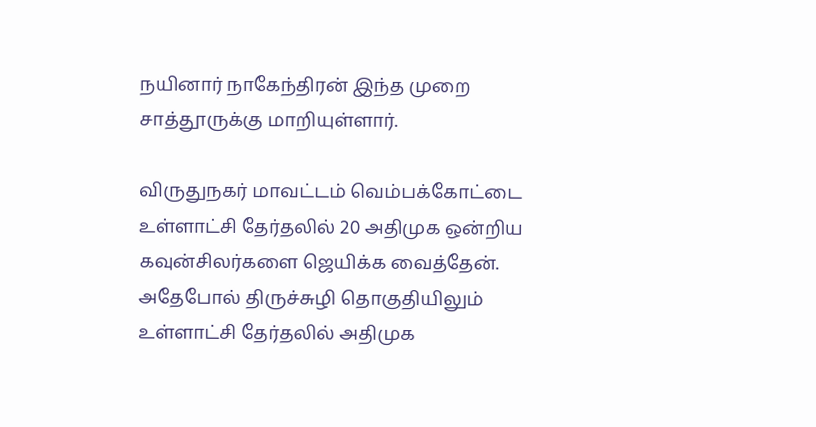நயினார் நாகேந்திரன் இந்த முறை சாத்தூருக்கு மாறியுள்ளார்.

விருதுநகர் மாவட்டம் வெம்பக்கோட்டை உள்ளாட்சி தேர்தலில் 20 அதிமுக ஒன்றிய கவுன்சிலர்களை ஜெயிக்க வைத்தேன். அதேபோல் திருச்சுழி தொகுதியிலும் உள்ளாட்சி தேர்தலில் அதிமுக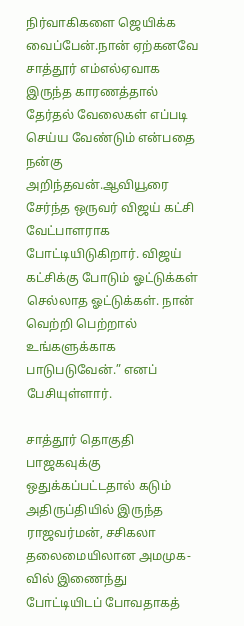நிர்வாகிகளை ஜெயிக்க வைப்பேன்.நான் ஏற்கனவே சாத்தூர் எம்எல்ஏவாக இருந்த காரணத்தால் தேர்தல் வேலைகள் எப்படி செய்ய வேண்டும் என்பதை நன்கு அறிந்தவன்.ஆவியூரை சேர்ந்த ஒருவர் விஜய் கட்சி வேட்பாளராக போட்டியிடுகிறார். விஜய் கட்சிக்கு போடும் ஓட்டுக்கள் செல்லாத ஓட்டுக்கள். நான் வெற்றி பெற்றால் உங்களுக்காக பாடுபடுவேன்.” எனப் பேசியுள்ளார்.

சாத்தூர் தொகுதி பாஜகவுக்கு ஒதுக்கப்பட்டதால் கடும் அதிருப்தியில் இருந்த ராஜவர்மன், சசிகலா தலைமையிலான அமமுக-வில் இணைந்து போட்டியிடப் போவதாகத்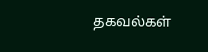தகவல்கள்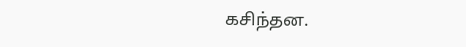கசிந்தன.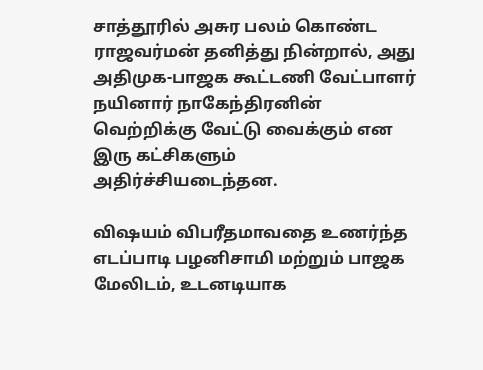சாத்தூரில் அசுர பலம் கொண்ட ராஜவர்மன் தனித்து நின்றால், அது அதிமுக-பாஜக கூட்டணி வேட்பாளர் நயினார் நாகேந்திரனின் வெற்றிக்கு வேட்டு வைக்கும் என இரு கட்சிகளும் அதிர்ச்சியடைந்தன.

விஷயம் விபரீதமாவதை உணர்ந்த எடப்பாடி பழனிசாமி மற்றும் பாஜக மேலிடம், உடனடியாக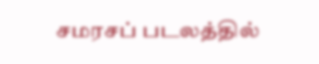சமரசப் படலத்தில்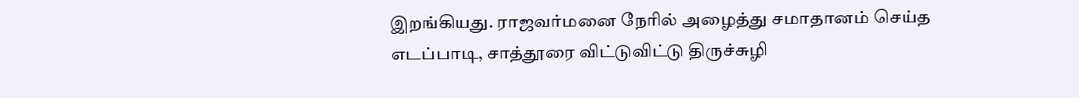இறங்கியது. ராஜவர்மனை நேரில் அழைத்து சமாதானம் செய்த எடப்பாடி, சாத்தூரை விட்டுவிட்டு திருச்சுழி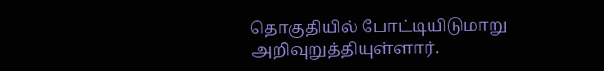தொகுதியில் போட்டியிடுமாறு அறிவுறுத்தியுள்ளார்.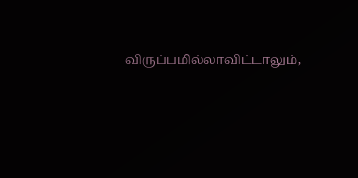விருப்பமில்லாவிட்டாலும்,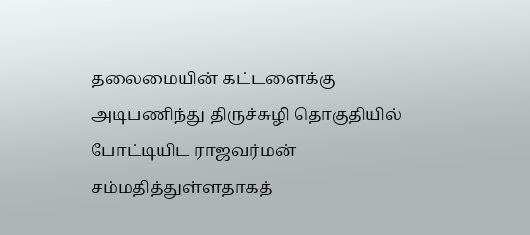தலைமையின் கட்டளைக்கு அடிபணிந்து திருச்சுழி தொகுதியில் போட்டியிட ராஜவர்மன் சம்மதித்துள்ளதாகத்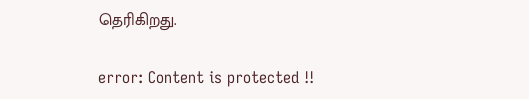தெரிகிறது.

error: Content is protected !!